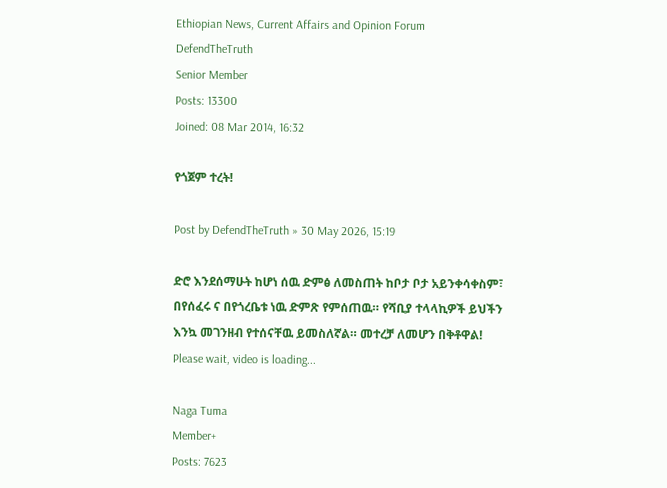Ethiopian News, Current Affairs and Opinion Forum
DefendTheTruth
Senior Member
Posts: 13300
Joined: 08 Mar 2014, 16:32

የጎጀም ተረት!

Post by DefendTheTruth » 30 May 2026, 15:19

ድሮ እንደሰማሁት ከሆነ ሰዉ ድምፅ ለመስጠት ከቦታ ቦታ አይንቀሳቀስም፣ በየሰፈሩ ና በየጎረቤቱ ነዉ ድምጽ የምሰጠዉ። የሻቢያ ተላላኪዎች ይህችን እንኳ መገንዘብ የተሰናቸዉ ይመስለኛል። መተረቻ ለመሆን በቅቶዋል!
Please wait, video is loading...

Naga Tuma
Member+
Posts: 7623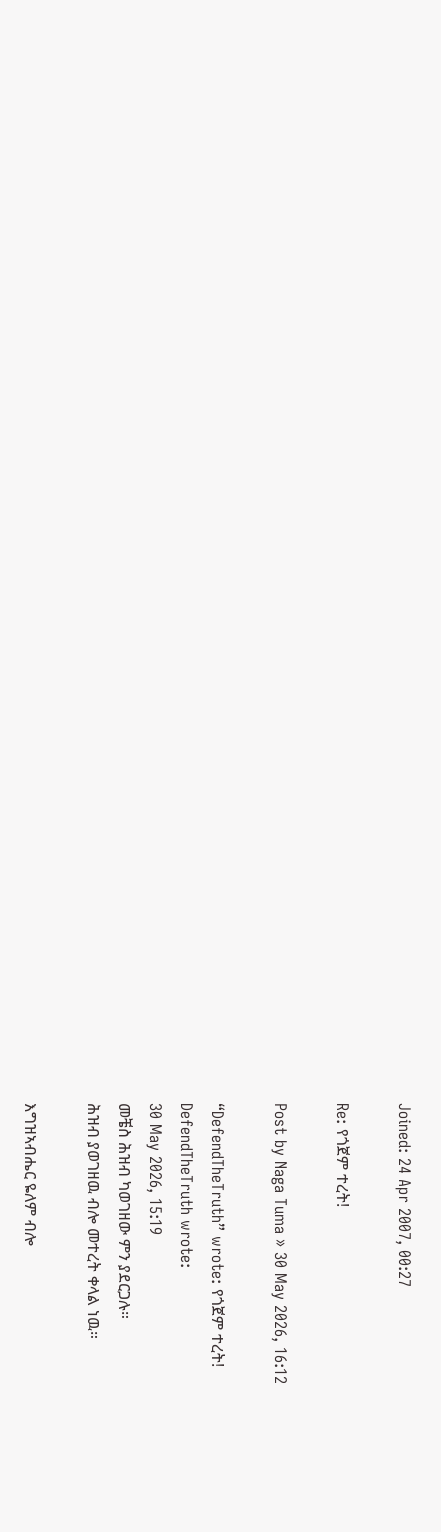Joined: 24 Apr 2007, 00:27

Re: የጎጀም ተረት!

Post by Naga Tuma » 30 May 2026, 16:12

“DefendTheTruth” wrote: የጎጀም ተረት!
DefendTheTruth wrote:
30 May 2026, 15:19
መቼስ ሕዝብ ካወገዘው ምን ያደርጋሉ።
ሕዝብ ያወገዘዉ ብሎ መተረት ቀላል ነዉ።

እግዝኣብሔር ዬለም ብሎ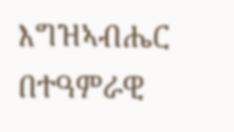እግዝኣብሔር በተዓምራዊ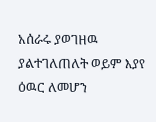አሰራሩ ያወገዘዉ ያልተገለጠለት ወይም እያየ ዕዉር ለመሆን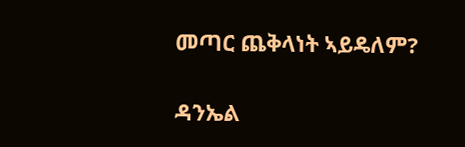መጣር ጨቅላነት ኣይዴለም?

ዳንኤል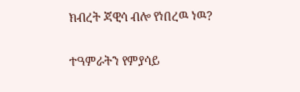ክብረት ጃዊሳ ብሎ የነበረዉ ነዉ?

ተዓምራትን የምያሳይ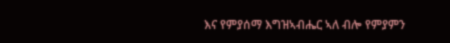እና የምያሰማ እግዝኣብሔር ኣለ ብሎ የምያምን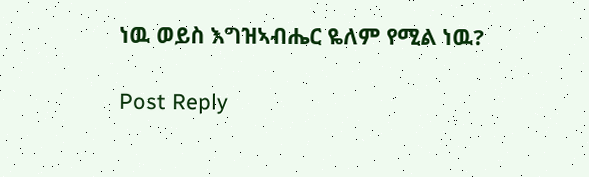ነዉ ወይስ እግዝኣብሔር ዬለም የሚል ነዉ?

Post Reply